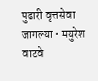पुढारी वृत्तसेवा
जागल्या • मयुरेश वाटवे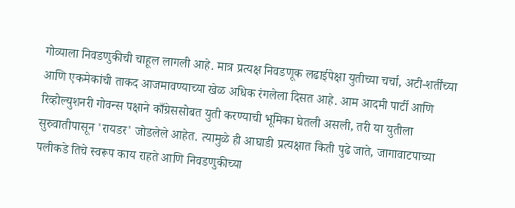गोव्याला निवडणुकीची चाहूल लागली आहे. मात्र प्रत्यक्ष निवडणूक लढाईपेक्षा युतीच्या चर्चा, अटी-शर्तींच्या आणि एकमेकांची ताकद आजमावण्याच्या खेळ अधिक रंगलेला दिसत आहे. आम आदमी पार्टी आणि रिव्होल्युशनरी गोवन्स पक्षाने काँग्रेससोबत युती करण्याची भूमिका घेतली असली, तरी या युतीला सुरुवातीपासून 'रायडर' जोडलेले आहेत. त्यामुळे ही आघाडी प्रत्यक्षात किती पुढे जाते, जागावाटपाच्या पलीकडे तिचे स्वरूप काय राहते आणि निवडणुकीच्या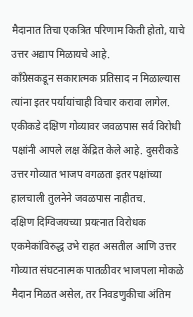मैदानात तिचा एकत्रित परिणाम किती होतो, याचे उत्तर अद्याप मिळायचे आहे.
काँग्रेसकडून सकारात्मक प्रतिसाद न मिळाल्यास त्यांना इतर पर्यायांचाही विचार करावा लागेल.
एकीकडे दक्षिण गोव्यावर जवळपास सर्व विरोधी पक्षांनी आपले लक्ष केंद्रित केले आहे. दुसरीकडे उत्तर गोव्यात भाजप वगळता इतर पक्षांच्या हालचाली तुलनेने जवळपास नाहीतच.
दक्षिण दिग्विजयच्या प्रयत्नात विरोधक एकमेकांविरुद्ध उभे राहत असतील आणि उत्तर गोव्यात संघटनात्मक पातळीवर भाजपला मोकळे मैदान मिळत असेल, तर निवडणुकीचा अंतिम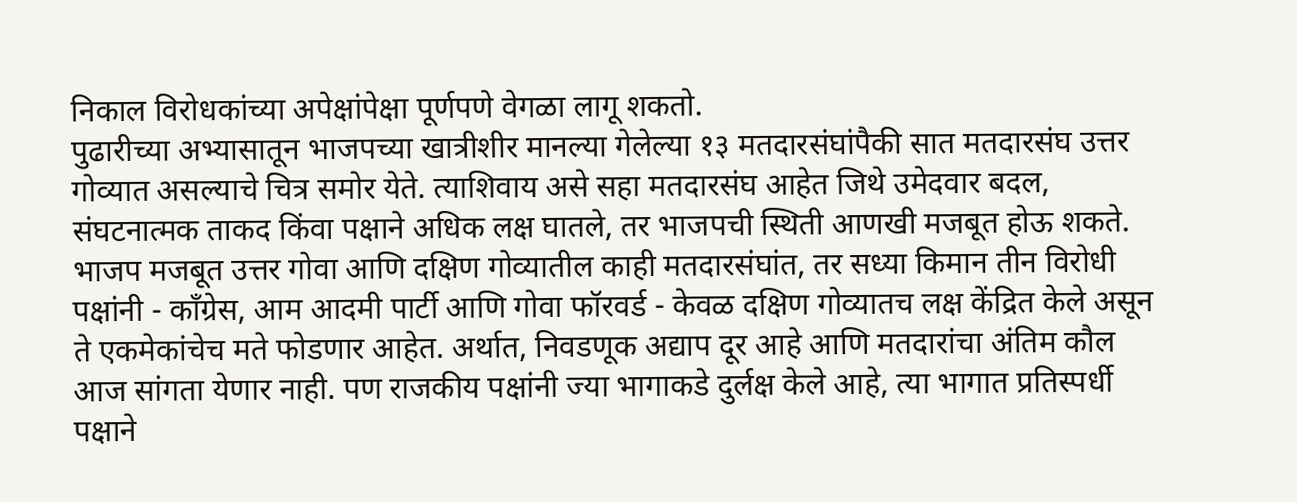निकाल विरोधकांच्या अपेक्षांपेक्षा पूर्णपणे वेगळा लागू शकतो.
पुढारीच्या अभ्यासातून भाजपच्या खात्रीशीर मानल्या गेलेल्या १३ मतदारसंघांपैकी सात मतदारसंघ उत्तर गोव्यात असल्याचे चित्र समोर येते. त्याशिवाय असे सहा मतदारसंघ आहेत जिथे उमेदवार बदल, संघटनात्मक ताकद किंवा पक्षाने अधिक लक्ष घातले, तर भाजपची स्थिती आणखी मजबूत होऊ शकते.
भाजप मजबूत उत्तर गोवा आणि दक्षिण गोव्यातील काही मतदारसंघांत, तर सध्या किमान तीन विरोधी पक्षांनी - काँग्रेस, आम आदमी पार्टी आणि गोवा फॉरवर्ड - केवळ दक्षिण गोव्यातच लक्ष केंद्रित केले असून ते एकमेकांचेच मते फोडणार आहेत. अर्थात, निवडणूक अद्याप दूर आहे आणि मतदारांचा अंतिम कौल आज सांगता येणार नाही. पण राजकीय पक्षांनी ज्या भागाकडे दुर्लक्ष केले आहे, त्या भागात प्रतिस्पर्धी पक्षाने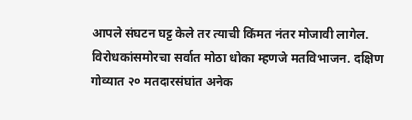आपले संघटन घट्ट केले तर त्याची किंमत नंतर मोजावी लागेल.
विरोधकांसमोरचा सर्वात मोठा धोका म्हणजे मतविभाजन. दक्षिण गोव्यात २० मतदारसंघांत अनेक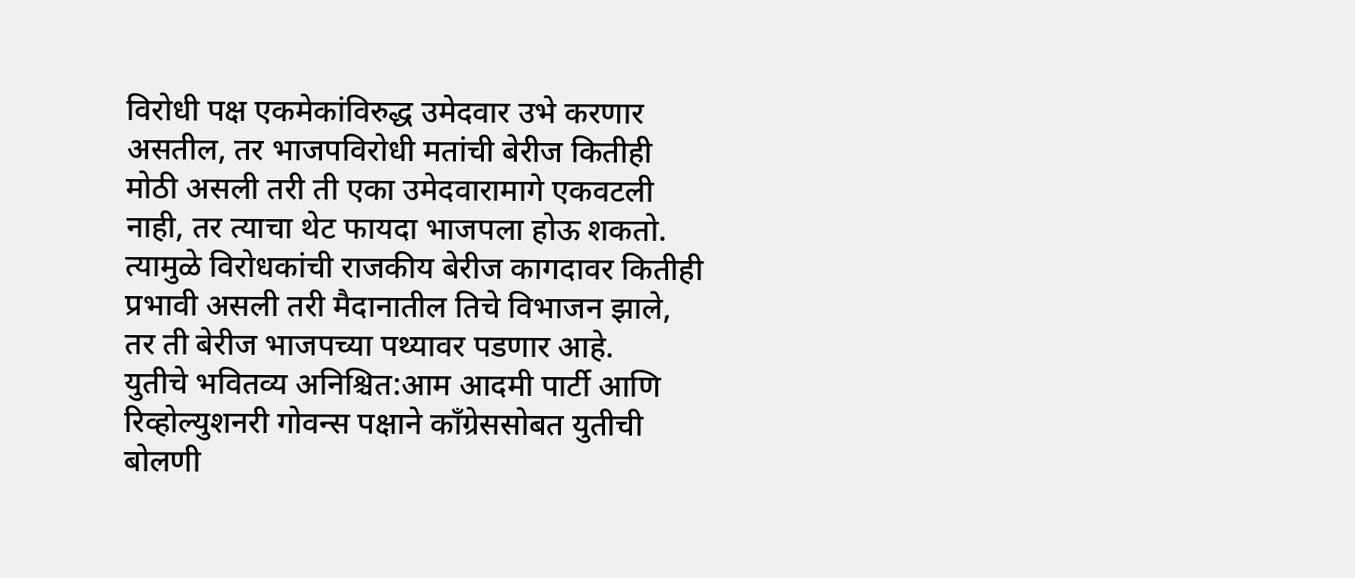विरोधी पक्ष एकमेकांविरुद्ध उमेदवार उभे करणार असतील, तर भाजपविरोधी मतांची बेरीज कितीही मोठी असली तरी ती एका उमेदवारामागे एकवटली नाही, तर त्याचा थेट फायदा भाजपला होऊ शकतो. त्यामुळे विरोधकांची राजकीय बेरीज कागदावर कितीही प्रभावी असली तरी मैदानातील तिचे विभाजन झाले, तर ती बेरीज भाजपच्या पथ्यावर पडणार आहे.
युतीचे भवितव्य अनिश्चित:आम आदमी पार्टी आणि रिव्होल्युशनरी गोवन्स पक्षाने काँग्रेससोबत युतीची बोलणी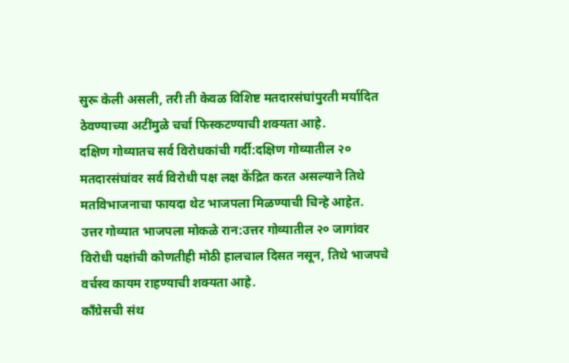सुरू केली असली, तरी ती केवळ विशिष्ट मतदारसंघांपुरती मर्यादित ठेवण्याच्या अटींमुळे चर्चा फिस्कटण्याची शक्यता आहे.
दक्षिण गोव्यातच सर्व विरोधकांची गर्दी:दक्षिण गोव्यातील २० मतदारसंघांवर सर्व विरोधी पक्ष लक्ष केंद्रित करत असल्याने तिथे मतविभाजनाचा फायदा थेट भाजपला मिळण्याची चिन्हे आहेत.
उत्तर गोव्यात भाजपला मोकळे रान:उत्तर गोव्यातील २० जागांवर विरोधी पक्षांची कोणतीही मोठी हालचाल दिसत नसून, तिथे भाजपचे वर्चस्व कायम राहण्याची शक्यता आहे.
काँग्रेसची संथ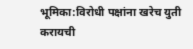भूमिका:विरोधी पक्षांना खरेच युती करायची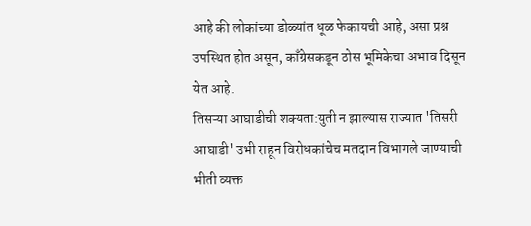आहे की लोकांच्या डोळ्यांत धूळ फेकायची आहे, असा प्रश्न उपस्थित होत असून, काँग्रेसकडून ठोस भूमिकेचा अभाव दिसून येत आहे.
तिसऱ्या आघाडीची शक्यता:युती न झाल्यास राज्यात 'तिसरी आघाडी' उभी राहून विरोधकांचेच मतदान विभागले जाण्याची भीती व्यक्त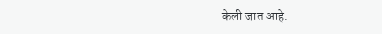केली जात आहे.